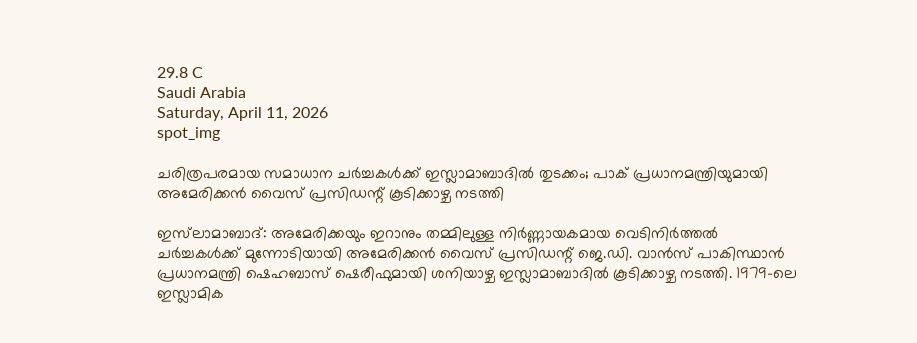29.8 C
Saudi Arabia
Saturday, April 11, 2026
spot_img

ചരിത്രപരമായ സമാധാന ചർച്ചകൾക്ക് ഇസ്ലാമാബാദിൽ തുടക്കം; പാക് പ്രധാനമന്ത്രിയുമായി അമേരിക്കൻ വൈസ് പ്രസിഡന്റ് കൂടിക്കാഴ്ച നടത്തി

ഇസ്‌ലാമാബാദ്: അമേരിക്കയും ഇറാനും തമ്മിലുള്ള നിർണ്ണായകമായ വെടിനിർത്തൽ ചർച്ചകൾക്ക് മുന്നോടിയായി അമേരിക്കൻ വൈസ് പ്രസിഡന്റ് ജെ.ഡി. വാൻസ് പാകിസ്ഥാൻ പ്രധാനമന്ത്രി ഷെഹബാസ് ഷെരീഫുമായി ശനിയാഴ്ച ഇസ്ലാമാബാദിൽ കൂടിക്കാഴ്ച നടത്തി. 1979-ലെ ഇസ്ലാമിക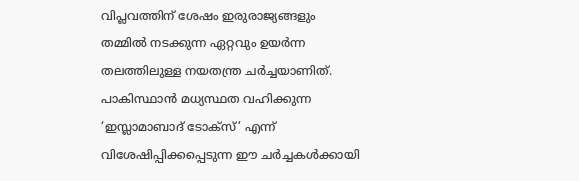വിപ്ലവത്തിന് ശേഷം ഇരുരാജ്യങ്ങളും തമ്മിൽ നടക്കുന്ന ഏറ്റവും ഉയർന്ന തലത്തിലുള്ള നയതന്ത്ര ചർച്ചയാണിത്. പാകിസ്ഥാൻ മധ്യസ്ഥത വഹിക്കുന്ന ‘ഇസ്ലാമാബാദ് ടോക്സ്’ എന്ന് വിശേഷിപ്പിക്കപ്പെടുന്ന ഈ ചർച്ചകൾക്കായി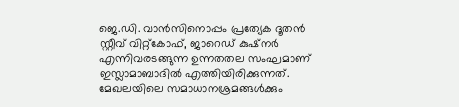ജെ.ഡി. വാൻസിനൊപ്പം പ്രത്യേക ദൂതൻ സ്റ്റീവ് വിറ്റ്കോഫ്, ജാറെഡ് കുഷ്നർ എന്നിവരടങ്ങുന്ന ഉന്നതതല സംഘമാണ് ഇസ്ലാമാബാദിൽ എത്തിയിരിക്കുന്നത്. മേഖലയിലെ സമാധാനശ്രമങ്ങൾക്കും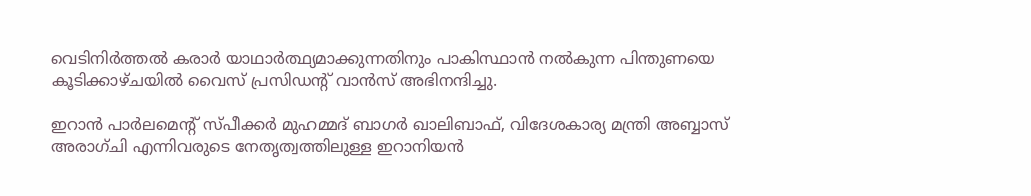വെടിനിർത്തൽ കരാർ യാഥാർത്ഥ്യമാക്കുന്നതിനും പാകിസ്ഥാൻ നൽകുന്ന പിന്തുണയെ കൂടിക്കാഴ്ചയിൽ വൈസ് പ്രസിഡന്റ് വാൻസ് അഭിനന്ദിച്ചു.

ഇറാൻ പാർലമെന്റ് സ്പീക്കർ മുഹമ്മദ് ബാഗർ ഖാലിബാഫ്, വിദേശകാര്യ മന്ത്രി അബ്ബാസ് അരാഗ്ചി എന്നിവരുടെ നേതൃത്വത്തിലുള്ള ഇറാനിയൻ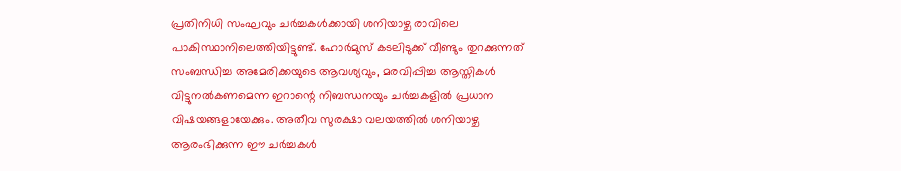പ്രതിനിധി സംഘവും ചർച്ചകൾക്കായി ശനിയാഴ്ച രാവിലെ പാകിസ്ഥാനിലെത്തിയിട്ടുണ്ട്. ഹോർമുസ് കടലിടുക്ക് വീണ്ടും തുറക്കുന്നത് സംബന്ധിച്ച അമേരിക്കയുടെ ആവശ്യവും, മരവിപ്പിച്ച ആസ്തികൾ വിട്ടുനൽകണമെന്ന ഇറാന്റെ നിബന്ധനയും ചർച്ചകളിൽ പ്രധാന വിഷയങ്ങളായേക്കും. അതീവ സുരക്ഷാ വലയത്തിൽ ശനിയാഴ്ച ആരംഭിക്കുന്ന ഈ ചർച്ചകൾ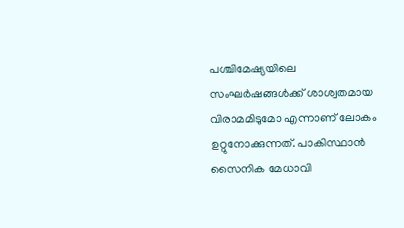പശ്ചിമേഷ്യയിലെ സംഘർഷങ്ങൾക്ക് ശാശ്വതമായ വിരാമമിടുമോ എന്നാണ് ലോകം ഉറ്റുനോക്കുന്നത്. പാകിസ്ഥാൻ സൈനിക മേധാവി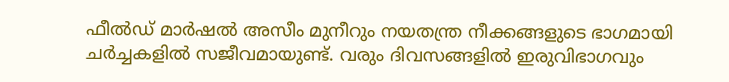ഫീൽഡ് മാർഷൽ അസീം മുനീറും നയതന്ത്ര നീക്കങ്ങളുടെ ഭാഗമായി ചർച്ചകളിൽ സജീവമായുണ്ട്. വരും ദിവസങ്ങളിൽ ഇരുവിഭാഗവും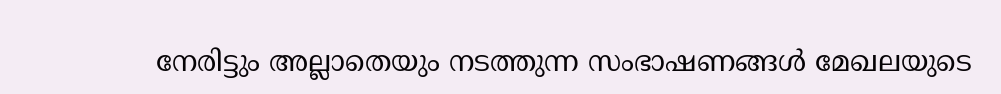നേരിട്ടും അല്ലാതെയും നടത്തുന്ന സംഭാഷണങ്ങൾ മേഖലയുടെ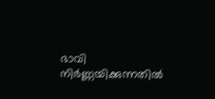ഭാവി നിർണ്ണയിക്കുന്നതിൽ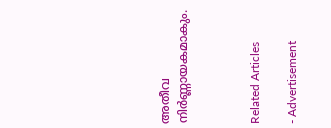അതീവ നിർണ്ണായകമാകും.



Related Articles

- Advertisement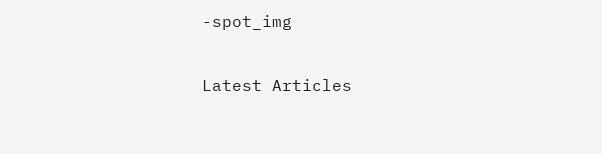-spot_img

Latest Articles